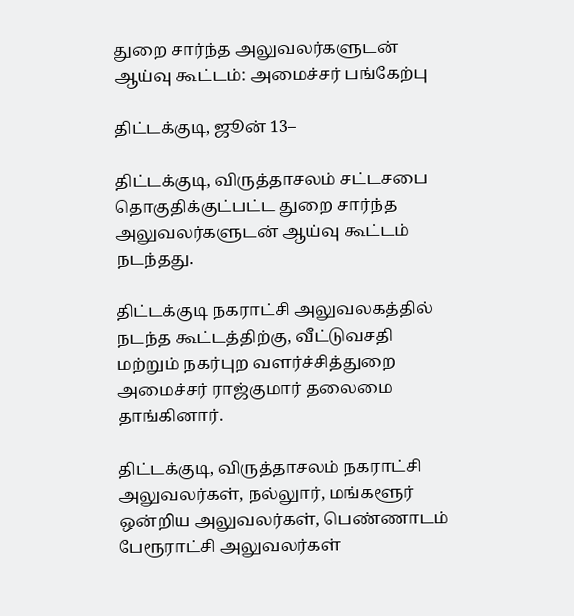துறை சார்ந்த அலுவலர்களுடன்  ஆய்வு கூட்டம்: அமைச்சர் பங்கேற்பு

திட்டக்குடி, ஜூன் 13–

திட்டக்குடி, விருத்தாசலம் சட்டசபை தொகுதிக்குட்பட்ட துறை சார்ந்த அலுவலர்களுடன் ஆய்வு கூட்டம் நடந்தது.

திட்டக்குடி நகராட்சி அலுவலகத்தில் நடந்த கூட்டத்திற்கு, வீட்டுவசதி மற்றும் நகர்புற வளர்ச்சித்துறை அமைச்சர் ராஜ்குமார் தலைமை தாங்கினார்.

திட்டக்குடி, விருத்தாசலம் நகராட்சி அலுவலர்கள், நல்லுார், மங்களூர் ஒன்றிய அலுவலர்கள், பெண்ணாடம் பேரூராட்சி அலுவலர்கள்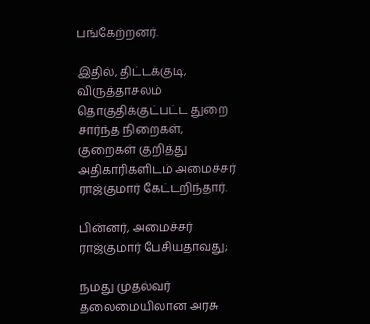பங்கேற்றனர்.

இதில், திட்டக்குடி, விருத்தாசலம் தொகுதிக்குட்பட்ட துறை சார்ந்த நிறைகள், குறைகள் குறித்து அதிகாரிகளிடம் அமைச்சர் ராஜ்குமார் கேட்டறிந்தார்.

பின்னர், அமைச்சர் ராஜ்குமார் பேசியதாவது;

நமது முதல்வர் தலைமையிலான அரசு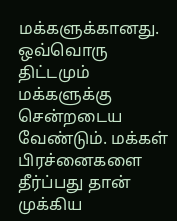மக்களுக்கானது. ஒவ்வொரு திட்டமும் மக்களுக்கு சென்றடைய வேண்டும். மக்கள் பிரச்னைகளை தீர்ப்பது தான் முக்கிய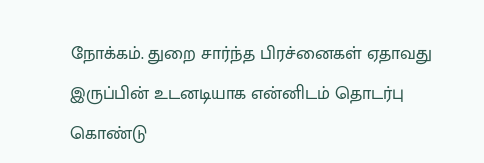நோக்கம். துறை சார்ந்த பிரச்னைகள் ஏதாவது இருப்பின் உடனடியாக என்னிடம் தொடர்பு கொண்டு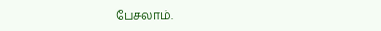பேசலாம்.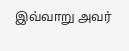இவ்வாறு அவர்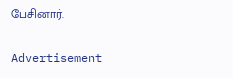பேசினார்.

Advertisement